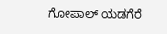ಗೋಪಾಲ್ ಯಡಗೆರೆ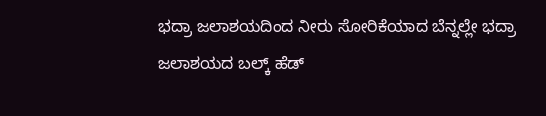ಭದ್ರಾ ಜಲಾಶಯದಿಂದ ನೀರು ಸೋರಿಕೆಯಾದ ಬೆನ್ನಲ್ಲೇ ಭದ್ರಾ ಜಲಾಶಯದ ಬಲ್ಕ್ ಹೆಡ್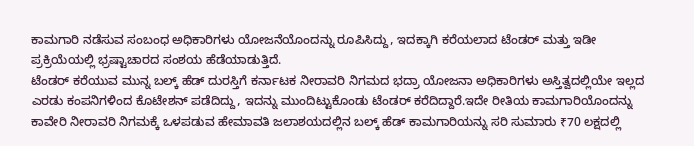ಕಾಮಗಾರಿ ನಡೆಸುವ ಸಂಬಂಧ ಅಧಿಕಾರಿಗಳು ಯೋಜನೆಯೊಂದನ್ನು ರೂಪಿಸಿದ್ದು, ಇದಕ್ಕಾಗಿ ಕರೆಯಲಾದ ಟೆಂಡರ್ ಮತ್ತು ಇಡೀ ಪ್ರಕ್ರಿಯೆಯಲ್ಲಿ ಭ್ರಷ್ಟಾಚಾರದ ಸಂಶಯ ಹೆಡೆಯಾಡುತ್ತಿದೆ.
ಟೆಂಡರ್ ಕರೆಯುವ ಮುನ್ನ ಬಲ್ಕ್ ಹೆಡ್ ದುರಸ್ತಿಗೆ ಕರ್ನಾಟಕ ನೀರಾವರಿ ನಿಗಮದ ಭದ್ರಾ ಯೋಜನಾ ಅಧಿಕಾರಿಗಳು ಅಸ್ತಿತ್ವದಲ್ಲಿಯೇ ಇಲ್ಲದ ಎರಡು ಕಂಪನಿಗಳಿಂದ ಕೊಟೇಶನ್ ಪಡೆದಿದ್ದು, ಇದನ್ನು ಮುಂದಿಟ್ಟುಕೊಂಡು ಟೆಂಡರ್ ಕರೆದಿದ್ದಾರೆ.ಇದೇ ರೀತಿಯ ಕಾಮಗಾರಿಯೊಂದನ್ನು ಕಾವೇರಿ ನೀರಾವರಿ ನಿಗಮಕ್ಕೆ ಒಳಪಡುವ ಹೇಮಾವತಿ ಜಲಾಶಯದಲ್ಲಿನ ಬಲ್ಕ್ ಹೆಡ್ ಕಾಮಗಾರಿಯನ್ನು ಸರಿ ಸುಮಾರು ₹70 ಲಕ್ಷದಲ್ಲಿ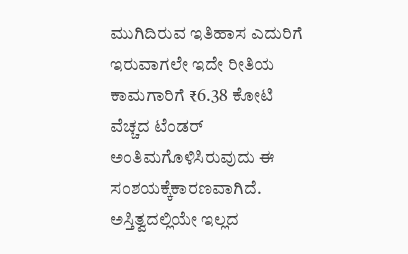ಮುಗಿದಿರುವ ಇತಿಹಾಸ ಎದುರಿಗೆ ಇರುವಾಗಲೇ ಇದೇ ರೀತಿಯ ಕಾಮಗಾರಿಗೆ ₹6.38 ಕೋಟಿ ವೆಚ್ಚದ ಟೆಂಡರ್ ಅಂತಿಮಗೊಳಿಸಿರುವುದು ಈ ಸಂಶಯಕ್ಕೆಕಾರಣವಾಗಿದೆ.
ಅಸ್ತಿತ್ವದಲ್ಲಿಯೇ ಇಲ್ಲದ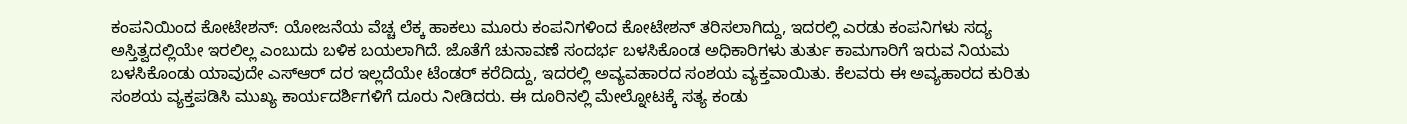ಕಂಪನಿಯಿಂದ ಕೋಟೇಶನ್: ಯೋಜನೆಯ ವೆಚ್ಚ ಲೆಕ್ಕ ಹಾಕಲು ಮೂರು ಕಂಪನಿಗಳಿಂದ ಕೋಟೇಶನ್ ತರಿಸಲಾಗಿದ್ದು, ಇದರಲ್ಲಿ ಎರಡು ಕಂಪನಿಗಳು ಸದ್ಯ ಅಸ್ತಿತ್ವದಲ್ಲಿಯೇ ಇರಲಿಲ್ಲ ಎಂಬುದು ಬಳಿಕ ಬಯಲಾಗಿದೆ. ಜೊತೆಗೆ ಚುನಾವಣೆ ಸಂದರ್ಭ ಬಳಸಿಕೊಂಡ ಅಧಿಕಾರಿಗಳು ತುರ್ತು ಕಾಮಗಾರಿಗೆ ಇರುವ ನಿಯಮ ಬಳಸಿಕೊಂಡು ಯಾವುದೇ ಎಸ್ಆರ್ ದರ ಇಲ್ಲದೆಯೇ ಟೆಂಡರ್ ಕರೆದಿದ್ದು, ಇದರಲ್ಲಿ ಅವ್ಯವಹಾರದ ಸಂಶಯ ವ್ಯಕ್ತವಾಯಿತು. ಕೆಲವರು ಈ ಅವ್ಯಹಾರದ ಕುರಿತು ಸಂಶಯ ವ್ಯಕ್ತಪಡಿಸಿ ಮುಖ್ಯ ಕಾರ್ಯದರ್ಶಿಗಳಿಗೆ ದೂರು ನೀಡಿದರು. ಈ ದೂರಿನಲ್ಲಿ ಮೇಲ್ನೋಟಕ್ಕೆ ಸತ್ಯ ಕಂಡು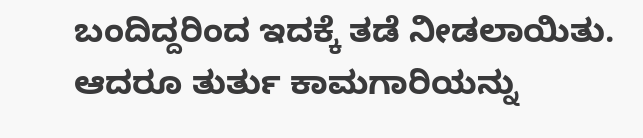ಬಂದಿದ್ದರಿಂದ ಇದಕ್ಕೆ ತಡೆ ನೀಡಲಾಯಿತು. ಆದರೂ ತುರ್ತು ಕಾಮಗಾರಿಯನ್ನು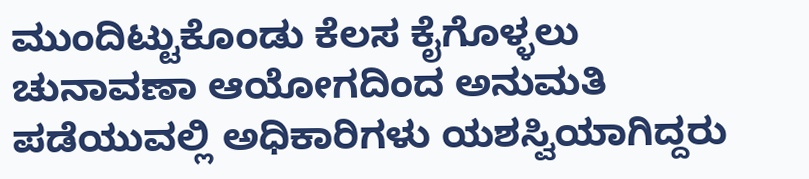ಮುಂದಿಟ್ಟುಕೊಂಡು ಕೆಲಸ ಕೈಗೊಳ್ಳಲು ಚುನಾವಣಾ ಆಯೋಗದಿಂದ ಅನುಮತಿ ಪಡೆಯುವಲ್ಲಿ ಅಧಿಕಾರಿಗಳು ಯಶಸ್ವಿಯಾಗಿದ್ದರು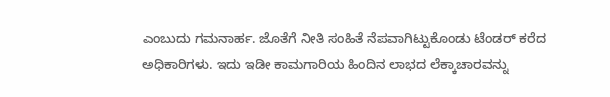ಎಂಬುದು ಗಮನಾರ್ಹ. ಜೊತೆಗೆ ನೀತಿ ಸಂಹಿತೆ ನೆಪವಾಗಿಟ್ಟುಕೊಂಡು ಟೆಂಡರ್ ಕರೆದ ಅಧಿಕಾರಿಗಳು. ಇದು ಇಡೀ ಕಾಮಗಾರಿಯ ಹಿಂದಿನ ಲಾಭದ ಲೆಕ್ಕಾಚಾರವನ್ನು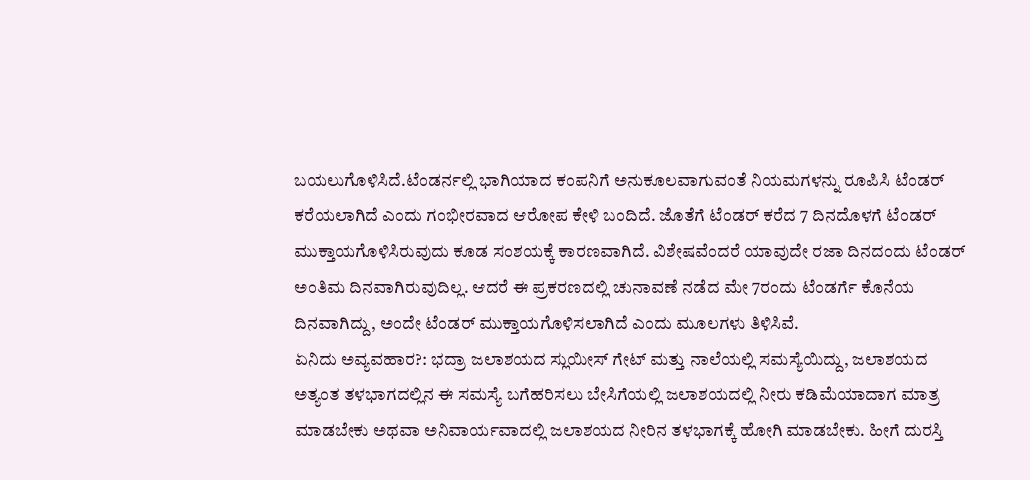ಬಯಲುಗೊಳಿಸಿದೆ.ಟೆಂಡರ್ನಲ್ಲಿ ಭಾಗಿಯಾದ ಕಂಪನಿಗೆ ಅನುಕೂಲವಾಗುವಂತೆ ನಿಯಮಗಳನ್ನು ರೂಪಿಸಿ ಟೆಂಡರ್ ಕರೆಯಲಾಗಿದೆ ಎಂದು ಗಂಭೀರವಾದ ಆರೋಪ ಕೇಳಿ ಬಂದಿದೆ. ಜೊತೆಗೆ ಟೆಂಡರ್ ಕರೆದ 7 ದಿನದೊಳಗೆ ಟೆಂಡರ್ ಮುಕ್ತಾಯಗೊಳಿಸಿರುವುದು ಕೂಡ ಸಂಶಯಕ್ಕೆ ಕಾರಣವಾಗಿದೆ. ವಿಶೇಷವೆಂದರೆ ಯಾವುದೇ ರಜಾ ದಿನದಂದು ಟೆಂಡರ್ ಅಂತಿಮ ದಿನವಾಗಿರುವುದಿಲ್ಲ. ಆದರೆ ಈ ಪ್ರಕರಣದಲ್ಲಿ ಚುನಾವಣೆ ನಡೆದ ಮೇ 7ರಂದು ಟೆಂಡರ್ಗೆ ಕೊನೆಯ ದಿನವಾಗಿದ್ದು, ಅಂದೇ ಟೆಂಡರ್ ಮುಕ್ತಾಯಗೊಳಿಸಲಾಗಿದೆ ಎಂದು ಮೂಲಗಳು ತಿಳಿಸಿವೆ.
ಏನಿದು ಅವ್ಯವಹಾರ?: ಭದ್ರಾ ಜಲಾಶಯದ ಸ್ಲುಯೀಸ್ ಗೇಟ್ ಮತ್ತು ನಾಲೆಯಲ್ಲಿ ಸಮಸ್ಯೆಯಿದ್ದು, ಜಲಾಶಯದ ಅತ್ಯಂತ ತಳಭಾಗದಲ್ಲಿನ ಈ ಸಮಸ್ಯೆ ಬಗೆಹರಿಸಲು ಬೇಸಿಗೆಯಲ್ಲಿ ಜಲಾಶಯದಲ್ಲಿ ನೀರು ಕಡಿಮೆಯಾದಾಗ ಮಾತ್ರ ಮಾಡಬೇಕು ಅಥವಾ ಅನಿವಾರ್ಯವಾದಲ್ಲಿ ಜಲಾಶಯದ ನೀರಿನ ತಳಭಾಗಕ್ಕೆ ಹೋಗಿ ಮಾಡಬೇಕು. ಹೀಗೆ ದುರಸ್ತಿ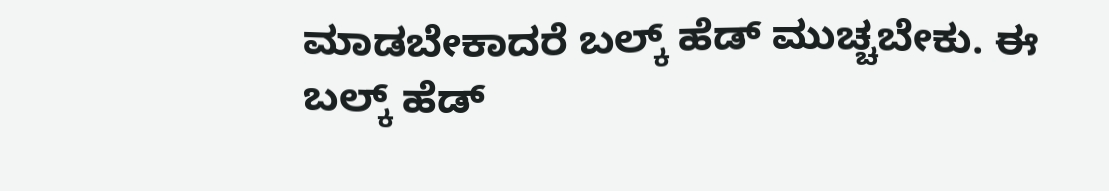ಮಾಡಬೇಕಾದರೆ ಬಲ್ಕ್ ಹೆಡ್ ಮುಚ್ಚಬೇಕು. ಈ ಬಲ್ಕ್ ಹೆಡ್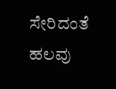ಸೇರಿದಂತೆ ಹಲವು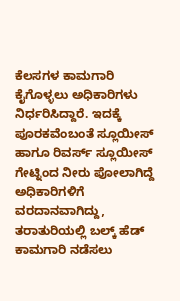ಕೆಲಸಗಳ ಕಾಮಗಾರಿ ಕೈಗೊಳ್ಳಲು ಅಧಿಕಾರಿಗಳು ನಿರ್ಧರಿಸಿದ್ದಾರೆ. ಇದಕ್ಕೆ ಪೂರಕವೆಂಬಂತೆ ಸ್ಲೂಯೀಸ್ ಹಾಗೂ ರಿವರ್ಸ್ ಸ್ಲೂಯೀಸ್ ಗೇಟ್ನಿಂದ ನೀರು ಪೋಲಾಗಿದ್ದೆ ಅಧಿಕಾರಿಗಳಿಗೆ ವರದಾನವಾಗಿದ್ದು, ತರಾತುರಿಯಲ್ಲಿ ಬಲ್ಕ್ ಹೆಡ್ ಕಾಮಗಾರಿ ನಡೆಸಲು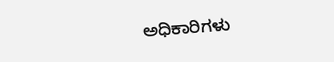ಅಧಿಕಾರಿಗಳು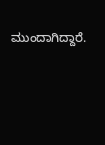ಮುಂದಾಗಿದ್ದಾರೆ.